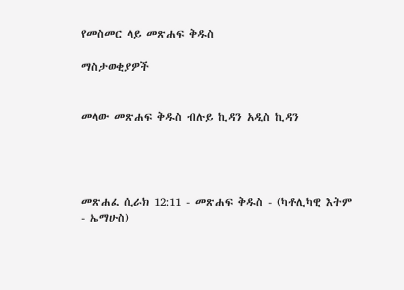የመስመር ላይ መጽሐፍ ቅዱስ

ማስታወቂያዎች


መላው መጽሐፍ ቅዱስ ብሉይ ኪዳን አዲስ ኪዳን




መጽሐፈ ሲራክ 12:11 - መጽሐፍ ቅዱስ - (ካቶሊካዊ እትም - ኤማሁስ)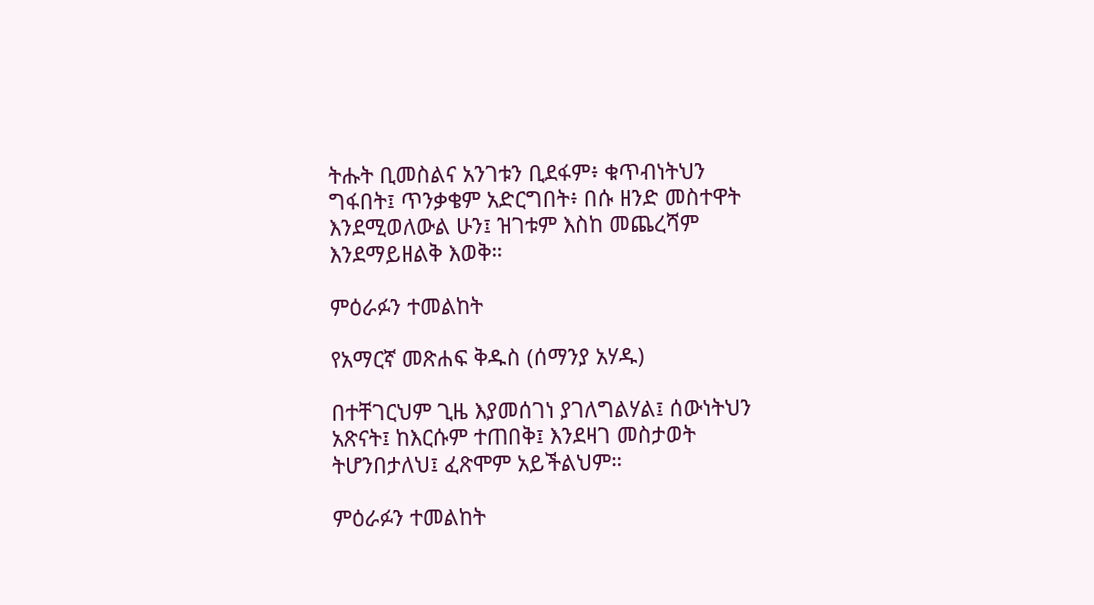ትሑት ቢመስልና አንገቱን ቢደፋም፥ ቁጥብነትህን ግፋበት፤ ጥንቃቄም አድርግበት፥ በሱ ዘንድ መስተዋት እንደሚወለውል ሁን፤ ዝገቱም እስከ መጨረሻም እንደማይዘልቅ እወቅ።

ምዕራፉን ተመልከት

የአማርኛ መጽሐፍ ቅዱስ (ሰማንያ አሃዱ)

በተቸገርህም ጊዜ እያመሰገነ ያገለግልሃል፤ ሰውነትህን አጽናት፤ ከእርሱም ተጠበቅ፤ እንደዛገ መስታወት ትሆንበታለህ፤ ፈጽሞም አይችልህም።

ምዕራፉን ተመልከት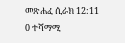መጽሐፈ ሲራክ 12:11
0 ተሻማሚ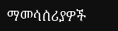ማመሳሰሪያዎች